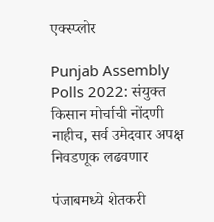एक्स्प्लोर

Punjab Assembly Polls 2022: संयुक्त किसान मोर्चाची नोंदणी नाहीच, सर्व उमेदवार अपक्ष निवडणूक लढवणार

पंजाबमध्ये शेतकरी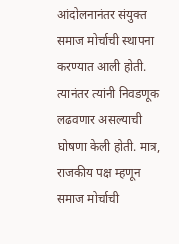आंदोलनानंतर संयुक्त समाज मोर्चाची स्थापना करण्यात आली होती. त्यानंतर त्यांनी निवडणूक लढवणार असल्याची घोषणा केली होती. मात्र, राजकीय पक्ष म्हणून समाज मोर्चाची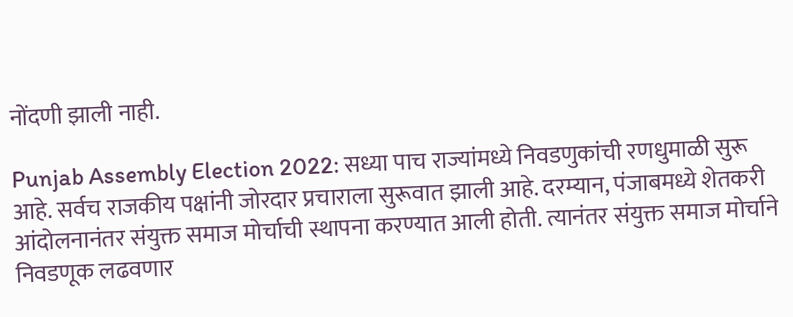नोंदणी झाली नाही.

Punjab Assembly Election 2022: सध्या पाच राज्यांमध्ये निवडणुकांची रणधुमाळी सुरू आहे. सर्वच राजकीय पक्षांनी जोरदार प्रचाराला सुरूवात झाली आहे. दरम्यान, पंजाबमध्ये शेतकरी आंदोलनानंतर संयुक्त समाज मोर्चाची स्थापना करण्यात आली होती. त्यानंतर संयुक्त समाज मोर्चाने निवडणूक लढवणार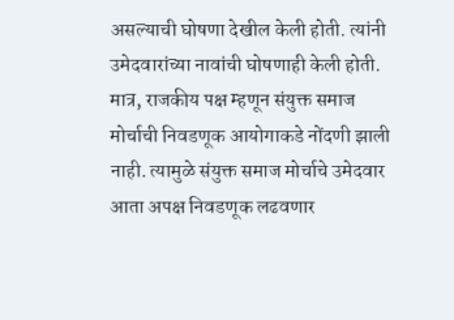असल्याची घोषणा देखील केली होती. त्यांनी उमेदवारांच्या नावांची घोषणाही केली होती. मात्र, राजकीय पक्ष म्हणून संयुक्त समाज मोर्चाची निवडणूक आयोगाकडे नोंदणी झाली नाही. त्यामुळे संयुक्त समाज मोर्चाचे उमेदवार आता अपक्ष निवडणूक लढवणार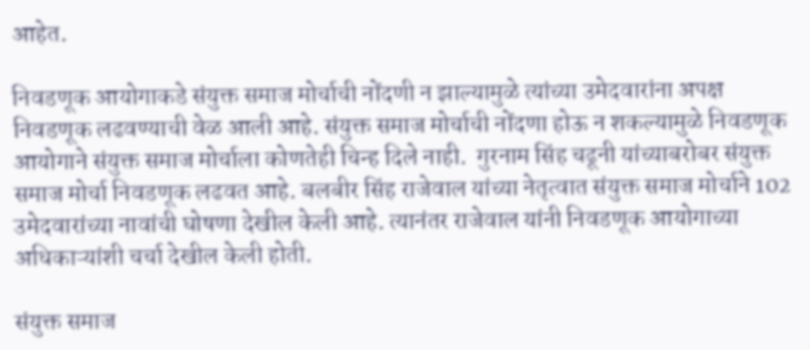आहेत.

निवडणूक आयोगाकडे संयुक्त समाज मोर्चाची नोंदणी न झाल्यामुळे त्यांच्या उमेदवारांना अपक्ष निवडणूक लढवण्याची वेळ आली आहे. संयुक्त समाज मोर्चाची नोंदणा होऊ न शकल्यामुळे निवडणूक आयोगाने संयुक्त समाज मोर्चाला कोणतेही चिन्ह दिले नाही.  गुरनाम सिंह चढूनी यांच्याबरोबर संयुक्त समाज मोर्चा निवडणूक लढवत आहे. बलबीर सिंह राजेवाल यांच्या नेतृत्वात संयुक्त समाज मोर्चाने 102 उमेदवारांच्या नावांची घोषणा देखील केली आहे. त्यानंतर राजेवाल यांनी निवडणूक आयोगाच्या अधिकाऱ्यांशी चर्चा देखील केली होती.

संयुक्त समाज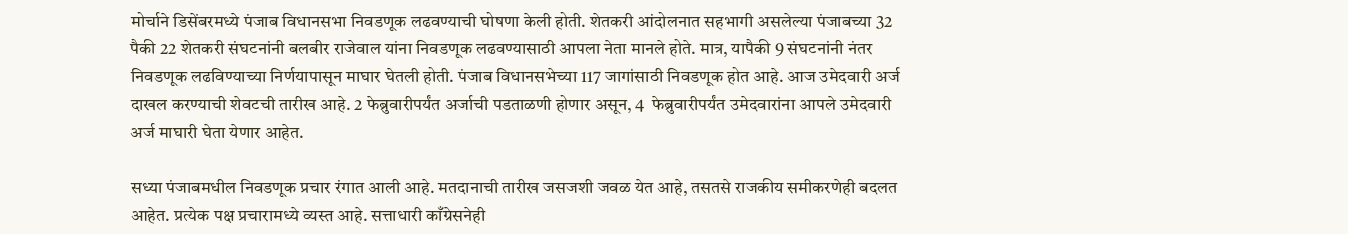मोर्चाने डिसेंबरमध्ये पंजाब विधानसभा निवडणूक लढवण्याची घोषणा केली होती. शेतकरी आंदोलनात सहभागी असलेल्या पंजाबच्या 32 पैकी 22 शेतकरी संघटनांनी बलबीर राजेवाल यांना निवडणूक लढवण्यासाठी आपला नेता मानले होते. मात्र, यापैकी 9 संघटनांनी नंतर निवडणूक लढविण्याच्या निर्णयापासून माघार घेतली होती. पंजाब विधानसभेच्या 117 जागांसाठी निवडणूक होत आहे. आज उमेदवारी अर्ज दाखल करण्याची शेवटची तारीख आहे. 2 फेब्रुवारीपर्यंत अर्जाची पडताळणी होणार असून, 4  फेब्रुवारीपर्यंत उमेदवारांना आपले उमेदवारी अर्ज माघारी घेता येणार आहेत.

सध्या पंजाबमधील निवडणूक प्रचार रंगात आली आहे. मतदानाची तारीख जसजशी जवळ येत आहे, तसतसे राजकीय समीकरणेही बदलत आहेत. प्रत्येक पक्ष प्रचारामध्ये व्यस्त आहे. सत्ताधारी काँग्रेसनेही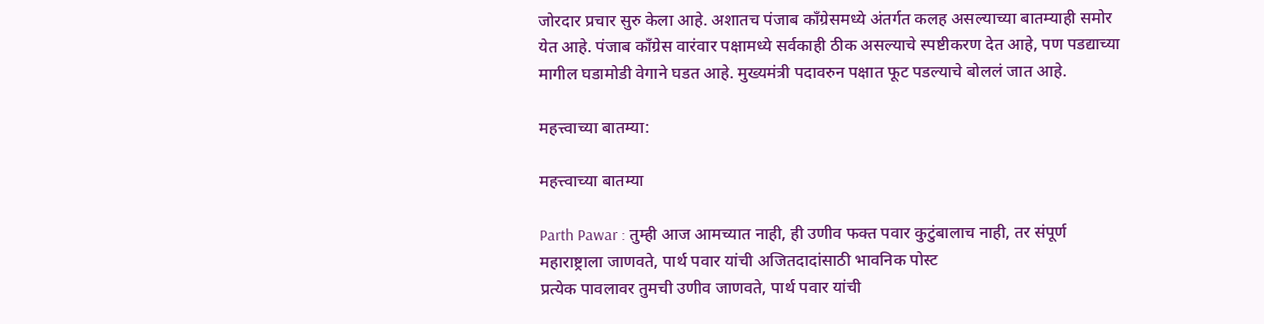जोरदार प्रचार सुरु केला आहे. अशातच पंजाब काँग्रेसमध्ये अंतर्गत कलह असल्याच्या बातम्याही समोर येत आहे. पंजाब काँग्रेस वारंवार पक्षामध्ये सर्वकाही ठीक असल्याचे स्पष्टीकरण देत आहे, पण पडद्याच्या मागील घडामोडी वेगाने घडत आहे. मुख्यमंत्री पदावरुन पक्षात फूट पडल्याचे बोललं जात आहे.

महत्त्वाच्या बातम्या:

महत्त्वाच्या बातम्या

Parth Pawar : तुम्ही आज आमच्यात नाही, ही उणीव फक्त पवार कुटुंबालाच नाही, तर संपूर्ण महाराष्ट्राला जाणवते, पार्थ पवार यांची अजितदादांसाठी भावनिक पोस्ट
प्रत्येक पावलावर तुमची उणीव जाणवते, पार्थ पवार यांची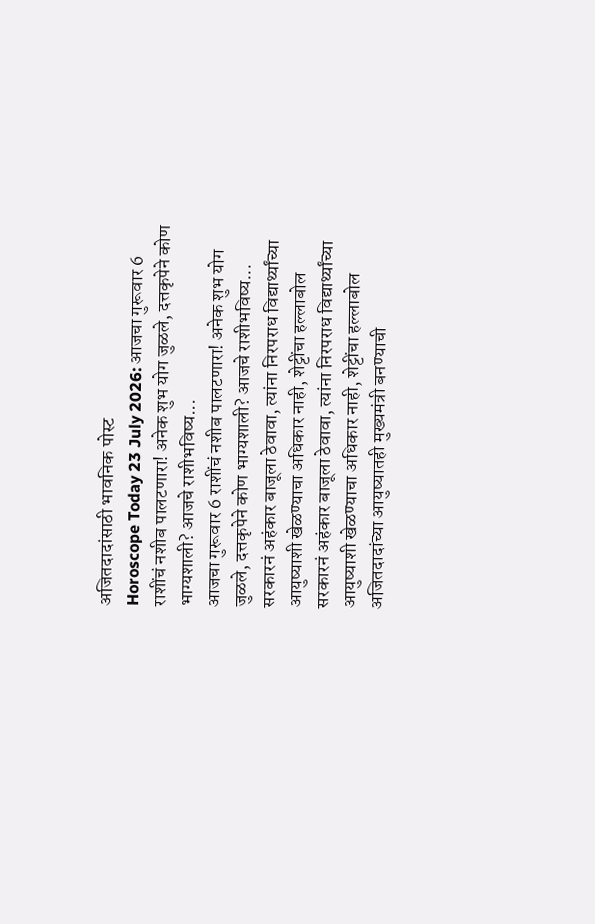अजितदादांसाठी भावनिक पोस्ट
Horoscope Today 23 July 2026: आजचा गुरूवार 6 राशींचं नशीब पालटणारा! अनेक शुभ योग जुळले, दत्तकृपेने कोण भाग्यशाली? आजचे राशीभविष्य...
आजचा गुरूवार 6 राशींचं नशीब पालटणारा! अनेक शुभ योग जुळले, दत्तकृपेने कोण भाग्यशाली? आजचे राशीभविष्य...
सरकारनं अहंकार बाजूला ठेवावा, त्यांना निरपराध विद्यार्थ्यांच्या आयुष्याशी खेळण्याचा अधिकार नाही, शेट्टींचा हल्लाबोल
सरकारनं अहंकार बाजूला ठेवावा, त्यांना निरपराध विद्यार्थ्यांच्या आयुष्याशी खेळण्याचा अधिकार नाही, शेट्टींचा हल्लाबोल
अजितदादांच्या आयुष्यातही मुख्यमंत्री बनण्याची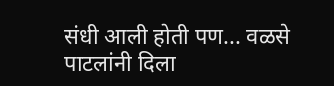संधी आली होती पण... वळसे पाटलांनी दिला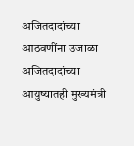अजितदादांच्या आठवणींना उजाळा
अजितदादांच्या आयुष्यातही मुख्यमंत्री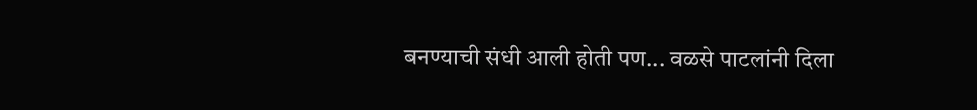बनण्याची संधी आली होती पण... वळसे पाटलांनी दिला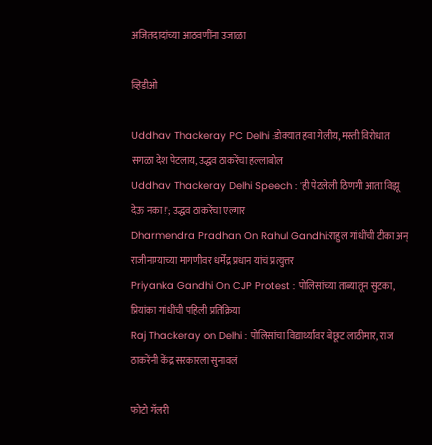अजितदादांच्या आठवणींना उजाळा

व्हिडीओ

Uddhav Thackeray PC Delhi :डोक्यात हवा गेलीय, मस्ती विरोधात सगळा देश पेटलाय, उद्धव ठाकरेंचा हल्लाबोल
Uddhav Thackeray Delhi Speech : 'ही पेटलेली ठिणगी आता विझू देऊ नका!'; उद्धव ठाकरेंचा एल्गार
Dharmendra Pradhan On Rahul Gandhi:राहुल गांधींची टीका अन् राजीनाम्याच्या मागणीवर धर्मेंद्र प्रधान यांचं प्रत्युत्तर
Priyanka Gandhi On CJP Protest : पोलिसांच्या ताब्यातून सुटका, प्रियांका गांधींची पहिली प्रतिक्रिया
Raj Thackeray on Delhi : पोलिसांचा विद्यार्थ्यांवर बेछूट लाठीमार, राज ठाकरेंनी केंद्र सरकारला सुनावलं

फोटो गॅलरी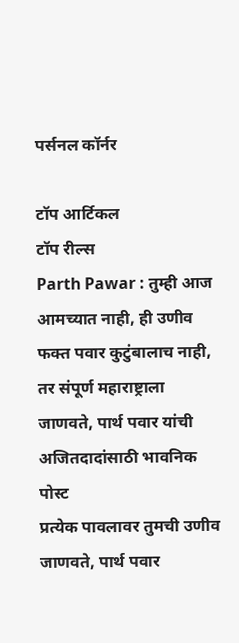पर्सनल कॉर्नर

टॉप आर्टिकल
टॉप रील्स
Parth Pawar : तुम्ही आज आमच्यात नाही, ही उणीव फक्त पवार कुटुंबालाच नाही, तर संपूर्ण महाराष्ट्राला जाणवते, पार्थ पवार यांची अजितदादांसाठी भावनिक पोस्ट
प्रत्येक पावलावर तुमची उणीव जाणवते, पार्थ पवार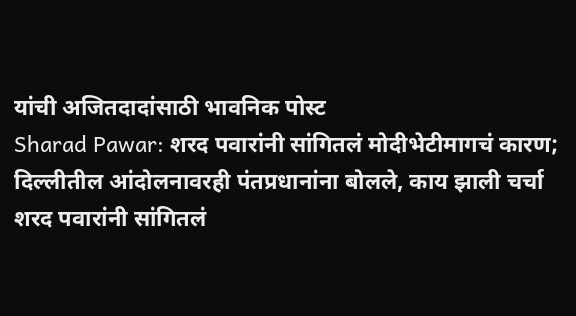यांची अजितदादांसाठी भावनिक पोस्ट
Sharad Pawar: शरद पवारांनी सांगितलं मोदीभेटीमागचं कारण; दिल्लीतील आंदोलनावरही पंतप्रधानांना बोलले, काय झाली चर्चा
शरद पवारांनी सांगितलं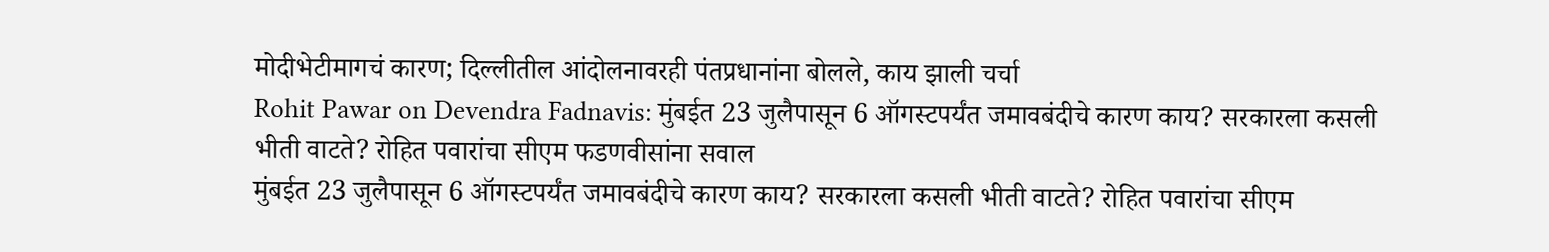मोदीभेटीमागचं कारण; दिल्लीतील आंदोलनावरही पंतप्रधानांना बोलले, काय झाली चर्चा
Rohit Pawar on Devendra Fadnavis: मुंबईत 23 जुलैपासून 6 ऑगस्टपर्यंत जमावबंदीचे कारण काय? सरकारला कसली भीती वाटते? रोहित पवारांचा सीएम फडणवीसांना सवाल
मुंबईत 23 जुलैपासून 6 ऑगस्टपर्यंत जमावबंदीचे कारण काय? सरकारला कसली भीती वाटते? रोहित पवारांचा सीएम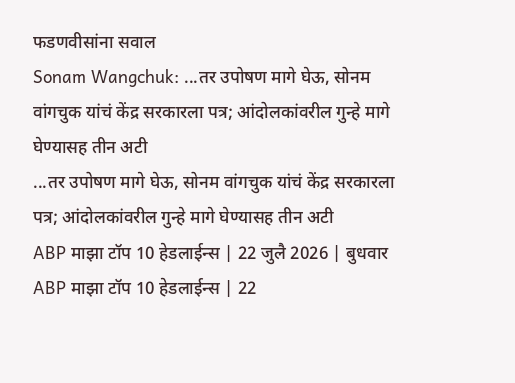फडणवीसांना सवाल
Sonam Wangchuk: ...तर उपोषण मागे घेऊ, सोनम वांगचुक यांचं केंद्र सरकारला पत्र; आंदोलकांवरील गुन्हे मागे घेण्यासह तीन अटी
...तर उपोषण मागे घेऊ, सोनम वांगचुक यांचं केंद्र सरकारला पत्र; आंदोलकांवरील गुन्हे मागे घेण्यासह तीन अटी
ABP माझा टॉप 10 हेडलाईन्स | 22 जुलै 2026 | बुधवार
ABP माझा टॉप 10 हेडलाईन्स | 22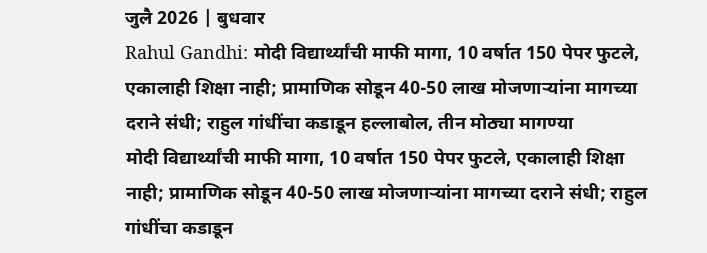जुलै 2026 | बुधवार
Rahul Gandhi: मोदी विद्यार्थ्यांची माफी मागा, 10 वर्षात 150 पेपर फुटले, एकालाही शिक्षा नाही; प्रामाणिक सोडून 40-50 लाख मोजणाऱ्यांना मागच्या दराने संधी; राहुल गांधींचा कडाडून हल्लाबोल, तीन मोठ्या मागण्या
मोदी विद्यार्थ्यांची माफी मागा, 10 वर्षात 150 पेपर फुटले, एकालाही शिक्षा नाही; प्रामाणिक सोडून 40-50 लाख मोजणाऱ्यांना मागच्या दराने संधी; राहुल गांधींचा कडाडून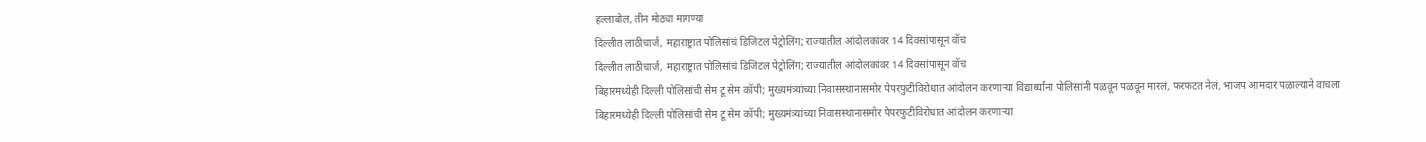हल्लाबोल, तीन मोठ्या मागण्या
दिल्लीत लाठीचार्ज, महाराष्ट्रात पोलिसांचं डिजिटल पेट्रोलिंग; राज्यातील आंदोलकांवर 14 दिवसांपासून वॉच
दिल्लीत लाठीचार्ज, महाराष्ट्रात पोलिसांचं डिजिटल पेट्रोलिंग; राज्यातील आंदोलकांवर 14 दिवसांपासून वॉच
बिहारमध्येही दिल्ली पोलिसांची सेम टू सेम कॉपी; मुख्यमंत्र्यांच्या निवासस्थानासमोर पेपरफुटीविरोधात आंदोलन करणाऱ्या विद्यार्थ्यांना पोलिसांनी पळवून पळवून मारलं, फरफटत नेलं, भाजप आमदार पळाल्याने वाचला
बिहारमध्येही दिल्ली पोलिसांची सेम टू सेम कॉपी; मुख्यमंत्र्यांच्या निवासस्थानासमोर पेपरफुटीविरोधात आंदोलन करणाऱ्या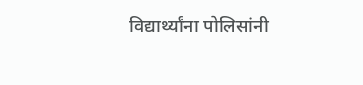विद्यार्थ्यांना पोलिसांनी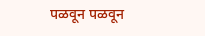पळवून पळवून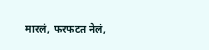मारलं, फरफटत नेलं,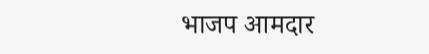भाजप आमदार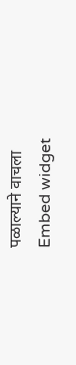पळाल्याने वाचला
Embed widget